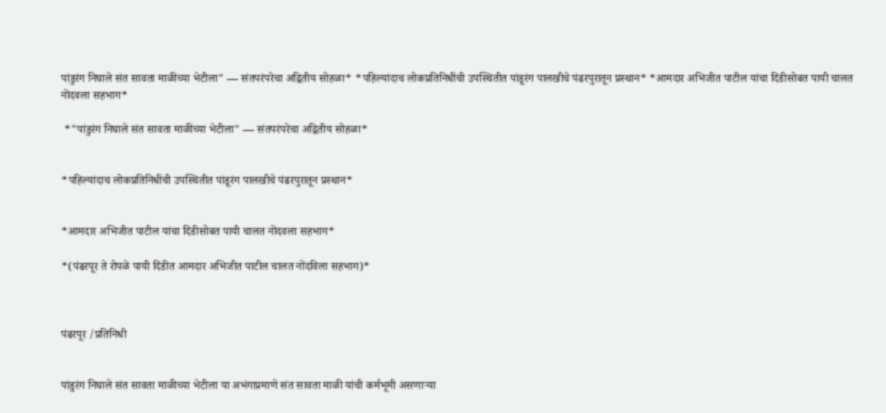पांडुरंग निघाले संत सावता माळींच्या भेटीला" — संतपरंपरेचा अद्वितीय सोहळा* *पहिल्यांदाच लोकप्रतिनिधींची उपस्थितीत पांडूरंग पालखीचे पंढरपुरातून प्रस्थान* *आमदार अभिजीत पाटील यांचा दिंडीसोबत पायी चालत नोंदवला सहभाग*

 *"पांडुरंग निघाले संत सावता माळींच्या भेटीला" — संतपरंपरेचा अद्वितीय सोहळा*


*पहिल्यांदाच लोकप्रतिनिधींची उपस्थितीत पांडूरंग पालखीचे पंढरपुरातून प्रस्थान*


*आमदार अभिजीत पाटील यांचा दिंडीसोबत पायी चालत नोंदवला सहभाग*

*(पंढरपूर ते रोपळे पायी दिंडीत आमदार अभिजीत पाटील चालत नोंदविला सहभाग)*



पंढरपूर /प्रतिनिधी


पांडुरंग निघाले संत सावता माळीच्या भेटीला या अभंगाप्रमाणे संत सावता माळी यांची कर्मभूमी असणाऱ्या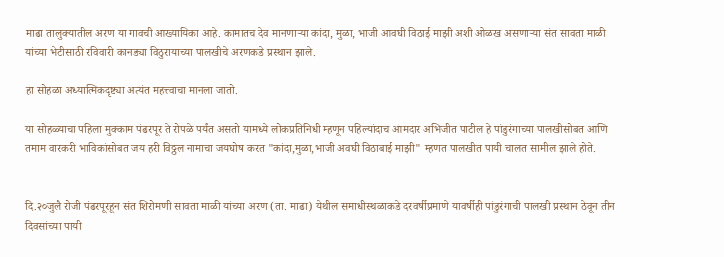माढा तालुक्यातील अरण या गावची आख्यायिका आहे. कामातच देव मानणाऱ्या कांदा, मुळा, भाजी आवघी विठाई माझी अशी ओळख असणाऱ्या संत सावता माळी यांच्या भेटीसाठी रविवारी कानड्या विठुरायाच्या पालखीचे अरणकडे प्रस्थान झाले.

हा सोहळा अध्यात्मिकदृष्ट्या अत्यंत महत्त्वाचा मानला जातो.

या सोहळ्याचा पहिला मुक्काम पंढरपूर ते रोपळे पर्यंत असतो यामध्ये लोकप्रतिनिधी म्हणून पहिल्यांदाच आमदार अभिजीत पाटील हे पांडुरंगाच्या पालखीसोबत आणि तमाम वारकरी भाविकांसोबत जय हरी विठ्ठल नामाचा जयघोष करत "कांदा,मुळा,भाजी अवघी विठाबाई माझी" म्हणत पालखीत पायी चालत सामील झाले होते.


दि.२०जुलै रोजी पंढरपूरहून संत शिरोमणी सावता माळी यांच्या अरण (ता. माढा) येथील समाधीस्थळाकडे दरवर्षीप्रमाणे यावर्षीही पांडुरंगाची पालखी प्रस्थान ठेवून तीन दिवसांच्या पायी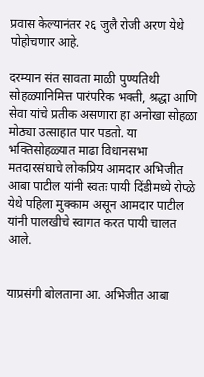प्रवास केल्यानंतर २६ जुलै रोजी अरण येथे पोहोचणार आहे.

दरम्यान संत सावता माळी पुण्यतिथी सोहळ्यानिमित्त पारंपरिक भक्ती, श्रद्धा आणि सेवा यांचे प्रतीक असणारा हा अनोखा सोहळा मोठ्या उत्साहात पार पडतो. या भक्तिसोहळ्यात माढा विधानसभा मतदारसंघाचे लोकप्रिय आमदार अभिजीत आबा पाटील यांनी स्वतः पायी दिंडीमध्ये रोप्ळे येथे पहिला मुक्काम असून आमदार पाटील यांनी पालखीचे स्वागत करत पायी चालत आले.


याप्रसंगी बोलताना आ. अभिजीत आबा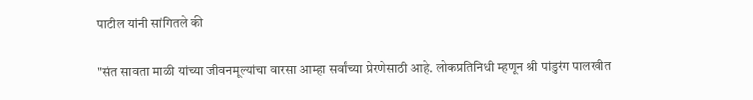पाटील यांनी सांगितले की

"संत सावता माळी यांच्या जीवनमूल्यांचा वारसा आम्हा सर्वांच्या प्रेरणेसाठी आहे. लोकप्रतिनिधी म्हणून श्री पांडुरंग पालखीत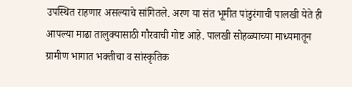उपस्थित राहणार असल्याचे सांगितले. अरण या संत भूमीत पांडुरंगाची पालखी येते ही आपल्या माढा तालुक्यासाठी गौरवाची गोष्ट आहे. पालखी सोहळ्याच्या माध्यमातून ग्रामीण भागात भक्तीचा व सांस्कृतिक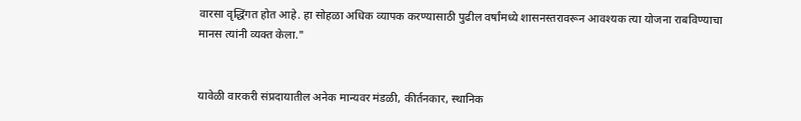वारसा वृद्धिंगत होत आहे. हा सोहळा अधिक व्यापक करण्यासाठी पुढील वर्षांमध्ये शासनस्तरावरून आवश्यक त्या योजना राबविण्याचा मानस त्यांनी व्यक्त केला."


यावेळी वारकरी संप्रदायातील अनेक मान्यवर मंडळी, कीर्तनकार, स्थानिक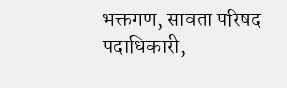भक्तगण, सावता परिषद पदाधिकारी,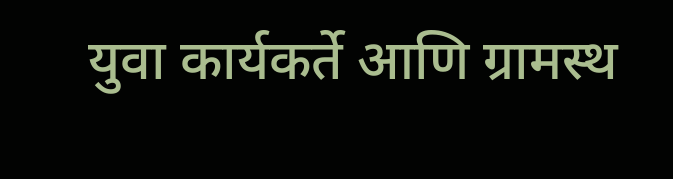युवा कार्यकर्ते आणि ग्रामस्थ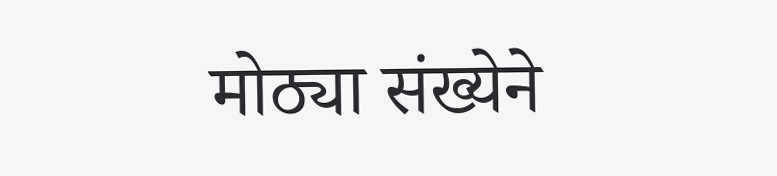मोठ्या संख्येने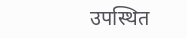उपस्थित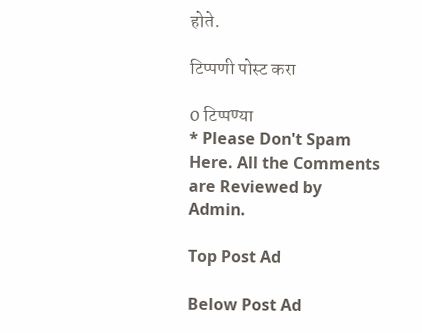होते.

टिप्पणी पोस्ट करा

0 टिप्पण्या
* Please Don't Spam Here. All the Comments are Reviewed by Admin.

Top Post Ad

Below Post Ad